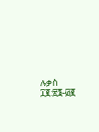ሉቃስ ፲፪:፳፮-፴፪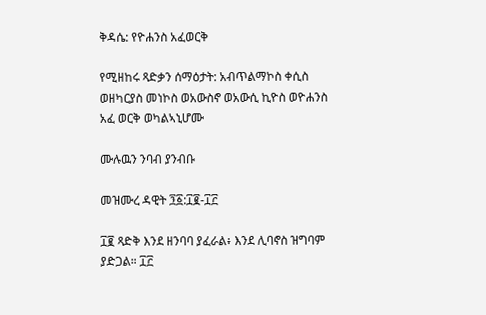ቅዳሴ: የዮሐንስ አፈወርቅ

የሚዘከሩ ጻድቃን ሰማዕታት: አብጥልማኮስ ቀሲስ ወዘካርያስ መነኮስ ወአውስኖ ወአውሲ ኪዮስ ወዮሐንስ አፈ ወርቅ ወካልኣኒሆሙ

ሙሉዉን ንባብ ያንብቡ

መዝሙረ ዳዊት ፺፩:፲፪-፲፫

፲፪ ጻድቅ እንደ ዘንባባ ያፈራል፥ እንደ ሊባኖስ ዝግባም ያድጋል። ፲፫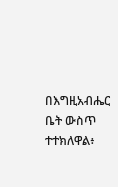በእግዚአብሔር ቤት ውስጥ ተተክለዋል፥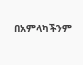በአምላካችንም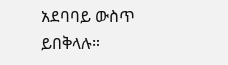አደባባይ ውስጥ ይበቅላሉ።